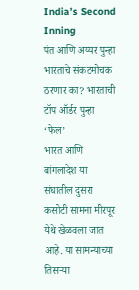India’s Second Inning
पंत आणि अय्यर पुन्हा भारताचे संकटमोचक ठरणार का? भारताची टॉप ऑर्डर पुन्हा ‘फेल’
भारत आणि बांगलादेश या संघातील दुसरा कसोटी सामना मीरपूर येथे खेळवला जात आहे. या सामन्याच्या तिसऱ्या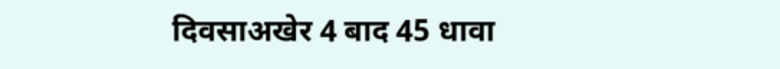दिवसाअखेर 4 बाद 45 धावा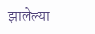झालेल्या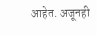आहेत. अजूनही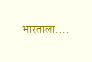भारताला....